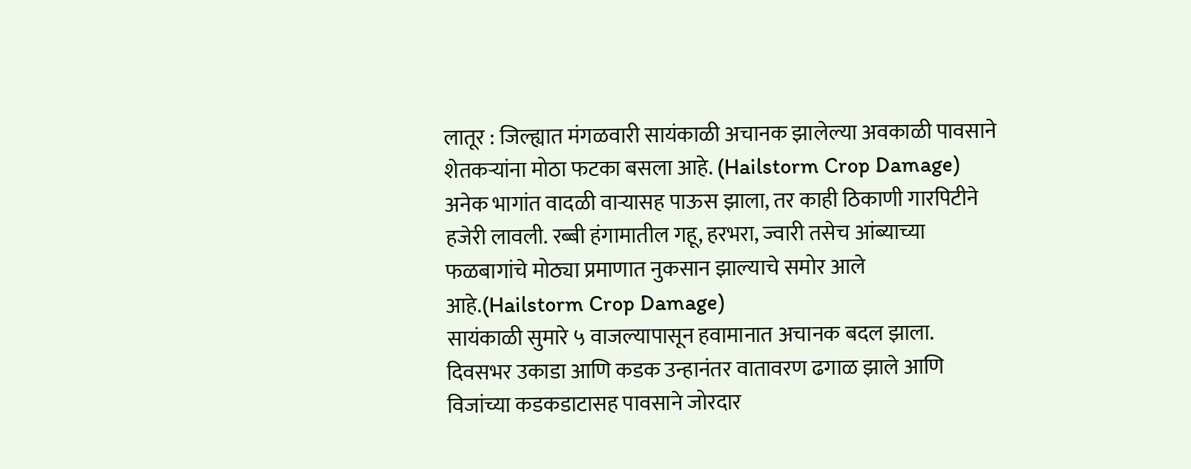लातूर : जिल्ह्यात मंगळवारी सायंकाळी अचानक झालेल्या अवकाळी पावसाने शेतकऱ्यांना मोठा फटका बसला आहे. (Hailstorm Crop Damage)
अनेक भागांत वादळी वाऱ्यासह पाऊस झाला, तर काही ठिकाणी गारपिटीने हजेरी लावली. रब्बी हंगामातील गहू, हरभरा, ज्वारी तसेच आंब्याच्या फळबागांचे मोठ्या प्रमाणात नुकसान झाल्याचे समोर आले आहे.(Hailstorm Crop Damage)
सायंकाळी सुमारे ५ वाजल्यापासून हवामानात अचानक बदल झाला. दिवसभर उकाडा आणि कडक उन्हानंतर वातावरण ढगाळ झाले आणि विजांच्या कडकडाटासह पावसाने जोरदार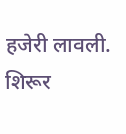हजेरी लावली.
शिरूर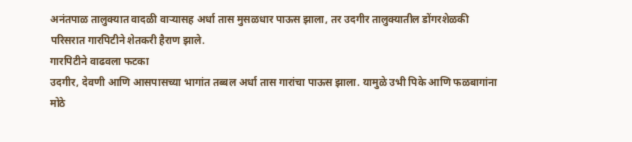अनंतपाळ तालुक्यात वादळी वाऱ्यासह अर्धा तास मुसळधार पाऊस झाला, तर उदगीर तालुक्यातील डोंगरशेळकी परिसरात गारपिटीने शेतकरी हैराण झाले.
गारपिटीने वाढवला फटका
उदगीर, देवणी आणि आसपासच्या भागांत तब्बल अर्धा तास गारांचा पाऊस झाला. यामुळे उभी पिके आणि फळबागांना मोठे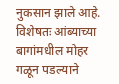नुकसान झाले आहे.
विशेषतः आंब्याच्या बागांमधील मोहर गळून पडल्याने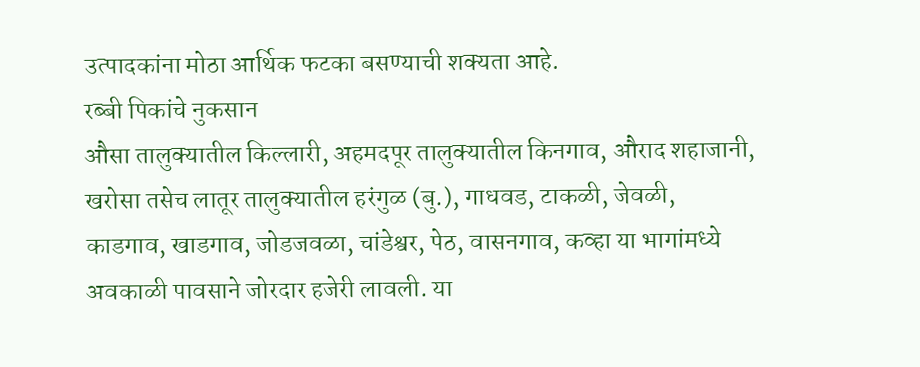उत्पादकांना मोठा आर्थिक फटका बसण्याची शक्यता आहे.
रब्बी पिकांचे नुकसान
औसा तालुक्यातील किल्लारी, अहमदपूर तालुक्यातील किनगाव, औराद शहाजानी, खरोसा तसेच लातूर तालुक्यातील हरंगुळ (बु.), गाधवड, टाकळी, जेवळी, काडगाव, खाडगाव, जोडजवळा, चांडेश्वर, पेठ, वासनगाव, कव्हा या भागांमध्ये अवकाळी पावसाने जोरदार हजेरी लावली. या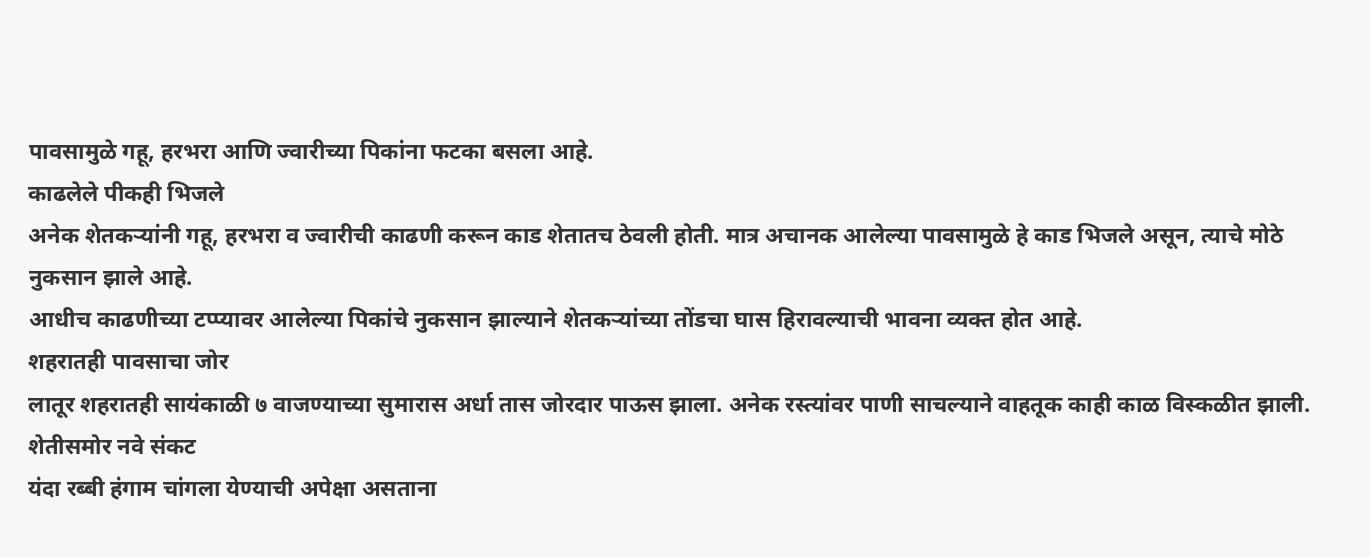पावसामुळे गहू, हरभरा आणि ज्वारीच्या पिकांना फटका बसला आहे.
काढलेले पीकही भिजले
अनेक शेतकऱ्यांनी गहू, हरभरा व ज्वारीची काढणी करून काड शेतातच ठेवली होती. मात्र अचानक आलेल्या पावसामुळे हे काड भिजले असून, त्याचे मोठे नुकसान झाले आहे.
आधीच काढणीच्या टप्प्यावर आलेल्या पिकांचे नुकसान झाल्याने शेतकऱ्यांच्या तोंडचा घास हिरावल्याची भावना व्यक्त होत आहे.
शहरातही पावसाचा जोर
लातूर शहरातही सायंकाळी ७ वाजण्याच्या सुमारास अर्धा तास जोरदार पाऊस झाला. अनेक रस्त्यांवर पाणी साचल्याने वाहतूक काही काळ विस्कळीत झाली.
शेतीसमोर नवे संकट
यंदा रब्बी हंगाम चांगला येण्याची अपेक्षा असताना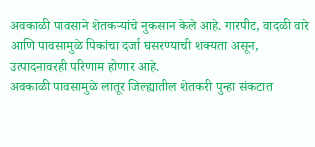अवकाळी पावसाने शेतकऱ्यांचे नुकसान केले आहे. गारपीट, वादळी वारे आणि पावसामुळे पिकांचा दर्जा घसरण्याची शक्यता असून, उत्पादनावरही परिणाम होणार आहे.
अवकाळी पावसामुळे लातूर जिल्ह्यातील शेतकरी पुन्हा संकटात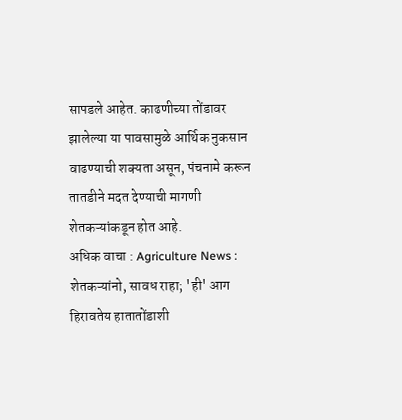सापडले आहेत. काढणीच्या तोंडावर झालेल्या या पावसामुळे आर्थिक नुकसान वाढण्याची शक्यता असून, पंचनामे करून तातडीने मदत देण्याची मागणी शेतकऱ्यांकडून होत आहे.
अधिक वाचा : Agriculture News : शेतकऱ्यांनो, सावध राहा; 'ही' आग हिरावतेय हातातोंडाशी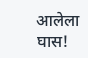आलेला घास!